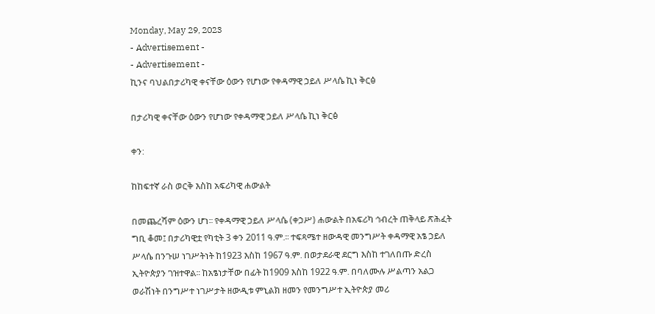Monday, May 29, 2023
- Advertisement -
- Advertisement -
ኪንና ባህልበታሪካዊ ቀናቸው ዕውን የሆነው የቀዳማዊ ኃይለ ሥላሴ ኪነ ቅርፅ

በታሪካዊ ቀናቸው ዕውን የሆነው የቀዳማዊ ኃይለ ሥላሴ ኪነ ቅርፅ

ቀን:

ከከፍተኛ ራስ ወርቅ እስከ አፍሪካዊ ሐውልት

በመጨረሻም ዕውን ሆነ፡፡ የቀዳማዊ ኃይለ ሥላሴ (ቀኃሥ) ሐውልት በአፍሪካ ኅብረት ጠቅላይ ጽሕፈት ግቢ ቆመ፤ በታሪካዊቷ የካቲት 3 ቀን 2011 ዓ.ም.፡፡ ተፍጻሜተ ዘውዳዊ መንግሥት ቀዳማዊ አፄ ኃይለ ሥላሴ በንጉሠ ነገሥትነት ከ1923 እስከ 1967 ዓ.ም. በወታደራዊ ደርግ እስከ ተገለበጡ ድረስ ኢትዮጵያን ገዝተዋል፡፡ ከአፄነታቸው በፊት ከ1909 እስከ 1922 ዓ.ም. በባለሙሉ ሥልጣን አልጋ ወራሽነት በንግሥተ ነገሥታት ዘውዲቱ ምኒልክ ዘመን የመንግሥተ ኢትዮጵያ መሪ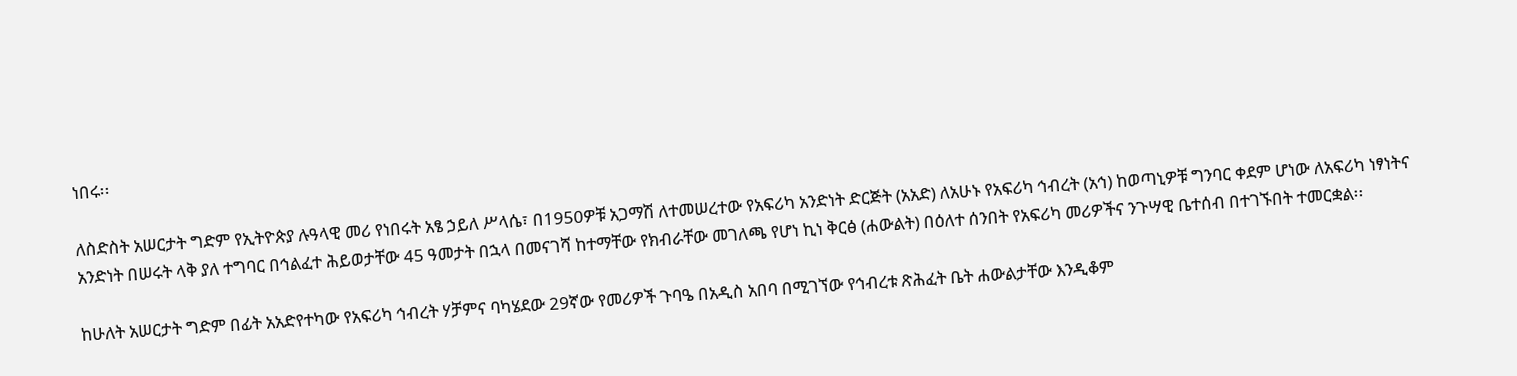ነበሩ፡፡

ለስድስት አሠርታት ግድም የኢትዮጵያ ሉዓላዊ መሪ የነበሩት አፄ ኃይለ ሥላሴ፣ በ1950ዎቹ አጋማሽ ለተመሠረተው የአፍሪካ አንድነት ድርጅት (አአድ) ለአሁኑ የአፍሪካ ኅብረት (አኅ) ከወጣኒዎቹ ግንባር ቀደም ሆነው ለአፍሪካ ነፃነትና አንድነት በሠሩት ላቅ ያለ ተግባር በኅልፈተ ሕይወታቸው 45 ዓመታት በኋላ በመናገሻ ከተማቸው የክብራቸው መገለጫ የሆነ ኪነ ቅርፅ (ሐውልት) በዕለተ ሰንበት የአፍሪካ መሪዎችና ንጉሣዊ ቤተሰብ በተገኙበት ተመርቋል፡፡

ከሁለት አሠርታት ግድም በፊት አአድየተካው የአፍሪካ ኅብረት ሃቻምና ባካሄደው 29ኛው የመሪዎች ጉባዔ በአዲስ አበባ በሚገኘው የኅብረቱ ጽሕፈት ቤት ሐውልታቸው እንዲቆም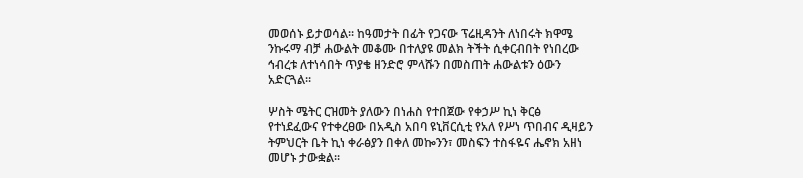መወሰኑ ይታወሳል፡፡ ከዓመታት በፊት የጋናው ፕሬዚዳንት ለነበሩት ክዋሜ ንኩሩማ ብቻ ሐውልት መቆሙ በተለያዩ መልክ ትችት ሲቀርብበት የነበረው ኅብረቱ ለተነሳበት ጥያቄ ዘንድሮ ምላሹን በመስጠት ሐውልቱን ዕውን አድርጓል፡፡

ሦስት ሜትር ርዝመት ያለውን በነሐስ የተበጀው የቀኃሥ ኪነ ቅርፅ የተነደፈውና የተቀረፀው በአዲስ አበባ ዩኒቨርሲቲ የአለ የሥነ ጥበብና ዲዛይን ትምህርት ቤት ኪነ ቀራፅያን በቀለ መኰንን፣ መስፍን ተስፋዬና ሔኖክ አዘነ መሆኑ ታውቋል፡፡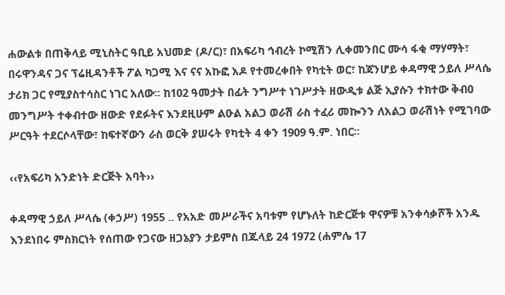ሐውልቱ በጠቅላይ ሚኒስትር ዓቢይ አህመድ (ዶ/ር)፣ በአፍሪካ ኅብረት ኮሚሽን ሊቀመንበር ሙሳ ፋቂ ማሃማት፣ በሩዋንዳና ጋና ፕሬዚዳንቶች ፖል ካጋሚ እና ናና አኩፎ አዶ የተመረቀበት የካቲት ወር፣ ከጃንሆይ ቀዳማዊ ኃይለ ሥላሴ ታሪክ ጋር የሚያስተሳስር ነገር አለው፡፡ ከ102 ዓመታት በፊት ንግሥተ ነገሥታት ዘውዲቱ ልጅ ኢያሱን ተክተው ቅብዐ መንግሥት ተቀብተው ዘውድ የደፉትና እንደዚሁም ልዑል አልጋ ወራሽ ራስ ተፈሪ መኰንን ለአልጋ ወራሽነት የሚገባው ሥርዓት ተደርሶላቸው፣ ከፍተኛውን ራስ ወርቅ ያሠሩት የካቲት 4 ቀን 1909 ዓ.ም. ነበር፡፡

‹‹የአፍሪካ አንድነት ድርጅት አባት››

ቀዳማዊ ኃይለ ሥላሴ (ቀኃሥ) 1955 .. የአአድ መሥራችና አባቱም የሆኑለት ከድርጅቱ ዋናዎቹ አንቀሳቃሾች አንዱ እንደነበሩ ምስክርነት የሰጠው የጋናው ዘጋኔያን ታይምስ በጁላይ 24 1972 (ሐምሌ 17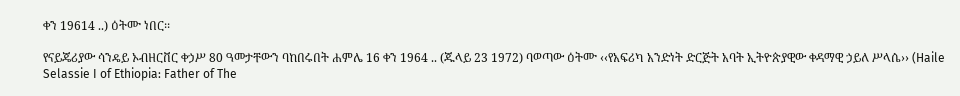ቀን 19614 ..) ዕትሙ ነበር፡፡

የናይጄሪያው ሳንዴይ ኦብዘርቨር ቀኃሥ 80 ዓመታቸውን ባከበሩበት ሐምሌ 16 ቀን 1964 .. (ጁላይ 23 1972) ባወጣው ዕትሙ ‹‹የአፍሪካ አንድነት ድርጅት አባት ኢትዮጵያዊው ቀዳማዊ ኃይለ ሥላሴ›› (Haile Selassie I of Ethiopia: Father of The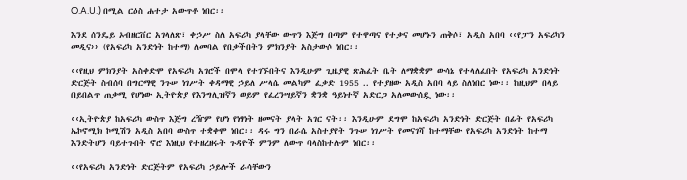O.A.U.) በሚል ርዕስ ሐተታ አውጥቶ ነበር፡፡

እንደ ሰንዴይ ኦብዘርቨር አገላለጽ፣ ቀኃሥ ስለ አፍሪካ ያላቸው ውጥን እጅግ በጣም የተዋጣና የተቃና መሆኑን ጠቅሶ፣ አዲስ አበባ ‹‹የፓን አፍሪካን መዲና›› (የአፍሪካ አንድነት ከተማ) ለመባል የበቃችበትን ምክንያት አስታውሶ ነበር፡፡

‹‹የዚህ ምክንያት አስቀድሞ የአፍሪካ አገሮች በሞላ የተገኙበትና እንዲሁም ጊዜያዊ ጽሕፈት ቤት ለማቋቋም ውሳኔ የተላለፈበት የአፍሪካ አንድነት ድርጅት ስብሰባ በግርማዊ ንጉሠ ነገሥት ቀዳማዊ ኃይለ ሥላሴ መልካም ፈቃድ 1955 .. የተያዘው አዲስ አበባ ላይ ስለነበር ነው፡፡ ከዚህም በላይ በይበልጥ ጠቃሚ የሆነው ኢትዮጵያ የእንግሊዝኛን ወይም የፈረንሣይኛን ቋንቋ ዓይነተኛ አድርጋ አለመውሰዷ ነው፡፡

‹‹ኢትዮጵያ ከአፍሪካ ውስጥ እጅግ ረዥም የሆነ የነፃነት ዘመናት ያላት አገር ናት፡፡ እንዲሁም ደግሞ ከአፍሪካ አንድነት ድርጅት በፊት የአፍሪካ ኤኮኖሚክ ኮሚሽን አዲስ አበባ ውስጥ ተቋቀሞ ነበር፡፡ ዳሩ ግን በራሴ አስተያየት ንጉሠ ነገሥት የመናገሻ ከተማቸው የአፍሪካ አንድነት ከተማ እንድትሆን ባይተጉበት ኖሮ እነዚህ የተዘረዘሩት ጉዳዮች ምንም ለውጥ ባላስከተሉም ነበር፡፡

‹‹የአፍሪካ አንድነት ድርጅትም የአፍሪካ ኃይሎች ራሳቸውን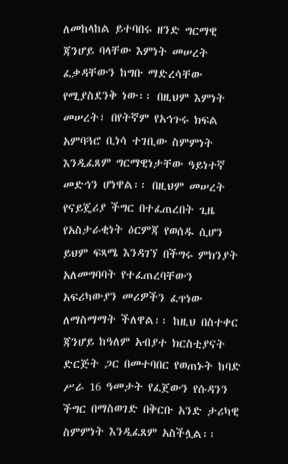ለመከላከል ይተባበሩ ዘንድ ግርማዊ ጃንሆይ ባላቸው እምነት መሠረት ፈቃዳቸውን ከግቡ ማድረሳቸው የሚያስደንቅ ነው፡፡ በዚህም እምነት መሠረት፣ በየትኛም የአኅጉሩ ክፍል አምባጓሮ ቢነሳ ተገቢው ስምምነት እንዲፈጸም ግርማዊነታቸው ዓይነተኛ መድኅን ሆነዋል፡፡ በዚህም መሠረት የናይጄሪያ ችግር በተፈጠረበት ጊዜ የአስታራቂነት ዕርምጃ የወሰዱ ሲሆን ይህም ፍጻሜ እንዳገኘ በችግሩ ምክንያት አለመግባባት የተፈጠረባቸውን አፍሪካውያን መሪዎችን ፈጥነው ለማስማማት ችለዋል፡፡ ከዚህ በስተቀር ጃንሆይ ከዓለም አብያተ ክርስቲያናት ድርጅት ጋር በመተባበር የወጠኑት ከባድ ሥራ 16 ዓመታት የፈጀውን የሱዳንን ችግር በማስወገድ በቅርቡ አንድ ታሪካዊ ስምምነት እንዲፈጸም አስችሏል፡፡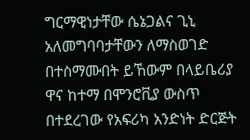ግርማዊነታቸው ሴኔጋልና ጊኒ አለመግባባታቸውን ለማስወገድ በተስማሙበት ይኸውም በላይቤሪያ ዋና ከተማ በሞንሮቪያ ውስጥ በተደረገው የአፍሪካ አንድነት ድርጅት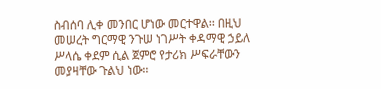ስብሰባ ሊቀ መንበር ሆነው መርተዋል፡፡ በዚህ መሠረት ግርማዊ ንጉሠ ነገሥት ቀዳማዊ ኃይለ ሥላሴ ቀደም ሲል ጀምሮ የታሪክ ሥፍራቸውን መያዛቸው ጉልህ ነው፡፡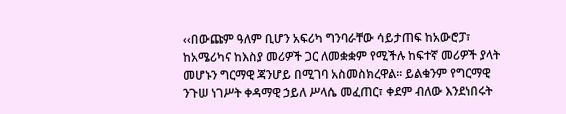‹‹በውጩም ዓለም ቢሆን አፍሪካ ግንባራቸው ሳይታጠፍ ከአውሮፓ፣ ከአሜሪካና ከእስያ መሪዎች ጋር ለመቋቋም የሚችሉ ከፍተኛ መሪዎች ያላት መሆኑን ግርማዊ ጃንሆይ በሚገባ አስመስክረዋል፡፡ ይልቁንም የግርማዊ ንጉሠ ነገሥት ቀዳማዊ ኃይለ ሥላሴ መፈጠር፣ ቀደም ብለው እንደነበሩት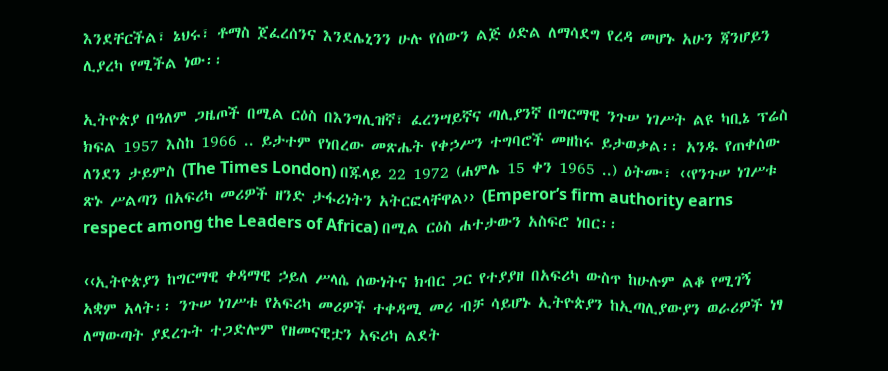እንደቸርችል፣ ኔህሩ፣ ቶማስ ጀፈረሰንና እንደሌኒንን ሁሉ የሰውን ልጅ ዕድል ለማሳደግ የረዳ መሆኑ አሁን ጃንሆይን ሊያረካ የሚችል ነው፡፡

ኢትዮጵያ በዓለም ጋዜጦች በሚል ርዕስ በእንግሊዝኛ፣ ፈረንሣይኛና ጣሊያንኛ በግርማዊ ንጉሠ ነገሥት ልዩ ካቢኔ ፕሬስ ክፍል 1957 እስከ 1966 .. ይታተም የነበረው መጽሔት የቀኃሥን ተግባሮች መዘከሩ ይታወቃል፡፡ አንዱ የጠቀሰው ለንደን ታይምስ (The Times London) በጁላይ 22 1972 (ሐምሌ 15 ቀን 1965 ..) ዕትሙ፣ ‹‹የንጉሠ ነገሥቱ ጽኑ ሥልጣን በአፍሪካ መሪዎች ዘንድ ታፋሪነትን አትርፎላቸዋል›› (Emperor’s firm authority earns respect among the Leaders of Africa) በሚል ርዕስ ሐተታውን አስፍሮ ነበር፡፡

‹‹ኢትዮጵያን ከግርማዊ ቀዳማዊ ኃይለ ሥላሴ ሰውነትና ክብር ጋር የተያያዘ በአፍሪካ ውስጥ ከሁሉም ልቆ የሚገኝ አቋም አላት፡፡ ንጉሠ ነገሥቱ የአፍሪካ መሪዎች ተቀዳሚ መሪ ብቻ ሳይሆኑ ኢትዮጵያን ከኢጣሊያውያን ወራሪዎች ነፃ ለማውጣት ያደረጉት ተጋድሎም የዘመናዊቷን አፍሪካ ልደት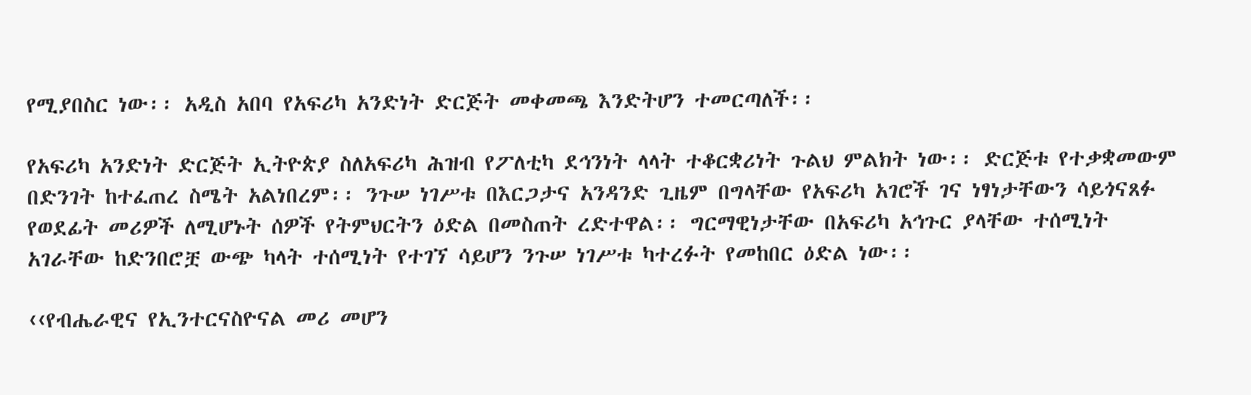የሚያበስር ነው፡፡ አዲስ አበባ የአፍሪካ አንድነት ድርጅት መቀመጫ እንድትሆን ተመርጣለች፡፡

የአፍሪካ አንድነት ድርጅት ኢትዮጵያ ስለአፍሪካ ሕዝብ የፖለቲካ ደኅንነት ላላት ተቆርቋሪነት ጉልህ ምልክት ነው፡፡ ድርጅቱ የተቃቋመውም በድንገት ከተፈጠረ ስሜት አልነበረም፡፡ ንጉሠ ነገሥቱ በእርጋታና አንዳንድ ጊዜም በግላቸው የአፍሪካ አገሮች ገና ነፃነታቸውን ሳይጎናጸፉ የወደፊት መሪዎች ለሚሆኑት ሰዎች የትምህርትን ዕድል በመስጠት ረድተዋል፡፡ ግርማዊነታቸው በአፍሪካ አኅጉር ያላቸው ተሰሚነት አገራቸው ከድንበሮቿ ውጭ ካላት ተሰሚነት የተገኘ ሳይሆን ንጉሠ ነገሥቱ ካተረፉት የመከበር ዕድል ነው፡፡

‹‹የብሔራዊና የኢንተርናስዮናል መሪ መሆን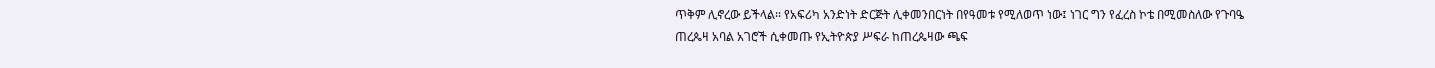ጥቅም ሊኖረው ይችላል፡፡ የአፍሪካ አንድነት ድርጅት ሊቀመንበርነት በየዓመቱ የሚለወጥ ነው፤ ነገር ግን የፈረስ ኮቴ በሚመስለው የጉባዔ ጠረጴዛ አባል አገሮች ሲቀመጡ የኢትዮጵያ ሥፍራ ከጠረጴዛው ጫፍ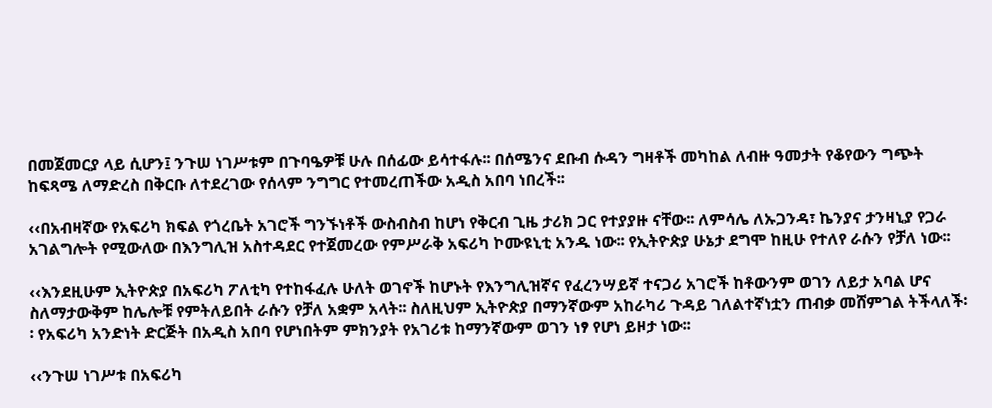በመጀመርያ ላይ ሲሆን፤ ንጉሠ ነገሥቱም በጉባዔዎቹ ሁሉ በሰፊው ይሳተፋሉ፡፡ በሰሜንና ደቡብ ሱዳን ግዛቶች መካከል ለብዙ ዓመታት የቆየውን ግጭት ከፍጻሜ ለማድረስ በቅርቡ ለተደረገው የሰላም ንግግር የተመረጠችው አዲስ አበባ ነበረች፡፡

‹‹በአብዛኛው የአፍሪካ ክፍል የጎረቤት አገሮች ግንኙነቶች ውስብስብ ከሆነ የቅርብ ጊዜ ታሪክ ጋር የተያያዙ ናቸው፡፡ ለምሳሌ ለኡጋንዳ፣ ኬንያና ታንዛኒያ የጋራ አገልግሎት የሚውለው በእንግሊዝ አስተዳደር የተጀመረው የምሥራቅ አፍሪካ ኮሙዩኒቲ አንዱ ነው፡፡ የኢትዮጵያ ሁኔታ ደግሞ ከዚሁ የተለየ ራሱን የቻለ ነው፡፡

‹‹እንደዚሁም ኢትዮጵያ በአፍሪካ ፖለቲካ የተከፋፈሉ ሁለት ወገኖች ከሆኑት የእንግሊዝኛና የፈረንሣይኛ ተናጋሪ አገሮች ከቶውንም ወገን ለይታ አባል ሆና ስለማታውቅም ከሌሎቹ የምትለይበት ራሱን የቻለ አቋም አላት፡፡ ስለዚህም ኢትዮጵያ በማንኛውም አከራካሪ ጉዳይ ገለልተኛነቷን ጠብቃ መሸምገል ትችላለች፡፡ የአፍሪካ አንድነት ድርጅት በአዲስ አበባ የሆነበትም ምክንያት የአገሪቱ ከማንኛውም ወገን ነፃ የሆነ ይዞታ ነው፡፡

‹‹ንጉሠ ነገሥቱ በአፍሪካ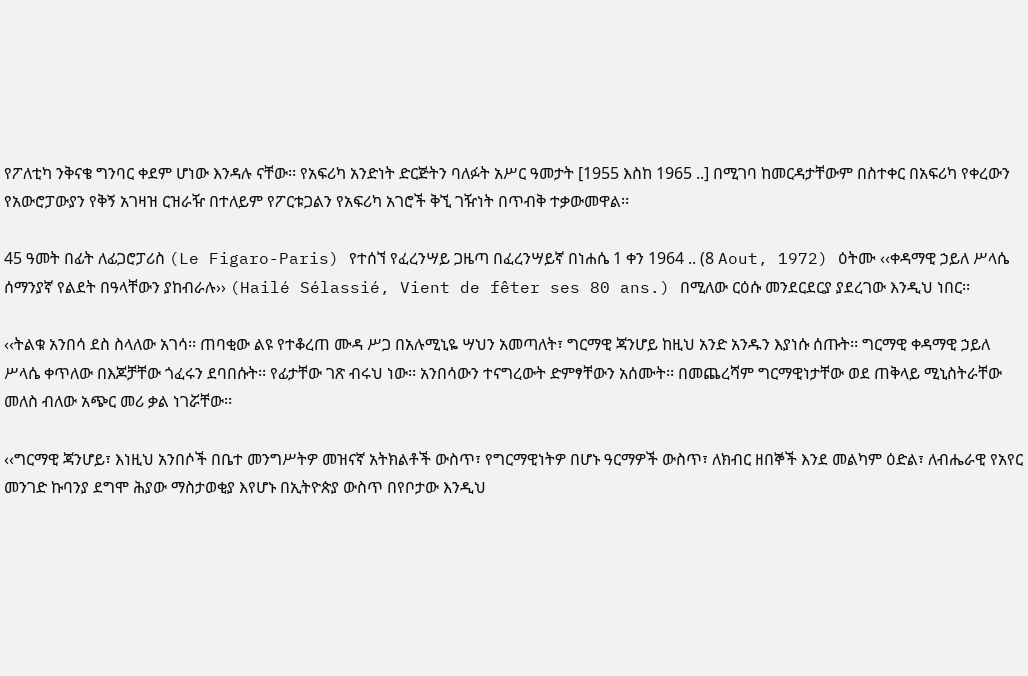የፖለቲካ ንቅናቄ ግንባር ቀደም ሆነው እንዳሉ ናቸው፡፡ የአፍሪካ አንድነት ድርጅትን ባለፉት አሥር ዓመታት [1955 እስከ 1965 ..] በሚገባ ከመርዳታቸውም በስተቀር በአፍሪካ የቀረውን የአውሮፓውያን የቅኝ አገዛዝ ርዝራዥ በተለይም የፖርቱጋልን የአፍሪካ አገሮች ቅኚ ገዥነት በጥብቅ ተቃውመዋል፡፡

45 ዓመት በፊት ለፊጋሮፓሪስ (Le Figaro-Paris) የተሰኘ የፈረንሣይ ጋዜጣ በፈረንሣይኛ በነሐሴ 1 ቀን 1964 .. (8 Aout, 1972) ዕትሙ ‹‹ቀዳማዊ ኃይለ ሥላሴ ሰማንያኛ የልደት በዓላቸውን ያከብራሉ›› (Hailé Sélassié, Vient de fêter ses 80 ans.) በሚለው ርዕሱ መንደርደርያ ያደረገው እንዲህ ነበር፡፡

‹‹ትልቁ አንበሳ ደስ ስላለው አገሳ፡፡ ጠባቂው ልዩ የተቆረጠ ሙዳ ሥጋ በአሉሚኒዬ ሣህን አመጣለት፣ ግርማዊ ጃንሆይ ከዚህ አንድ አንዱን እያነሱ ሰጡት፡፡ ግርማዊ ቀዳማዊ ኃይለ ሥላሴ ቀጥለው በእጆቻቸው ጎፈሩን ደባበሱት፡፡ የፊታቸው ገጽ ብሩህ ነው፡፡ አንበሳውን ተናግረውት ድምፃቸውን አሰሙት፡፡ በመጨረሻም ግርማዊነታቸው ወደ ጠቅላይ ሚኒስትራቸው መለስ ብለው አጭር መሪ ቃል ነገሯቸው፡፡

‹‹ግርማዊ ጃንሆይ፣ እነዚህ አንበሶች በቤተ መንግሥትዎ መዝናኛ አትክልቶች ውስጥ፣ የግርማዊነትዎ በሆኑ ዓርማዎች ውስጥ፣ ለክብር ዘበኞች እንደ መልካም ዕድል፣ ለብሔራዊ የአየር መንገድ ኩባንያ ደግሞ ሕያው ማስታወቂያ እየሆኑ በኢትዮጵያ ውስጥ በየቦታው እንዲህ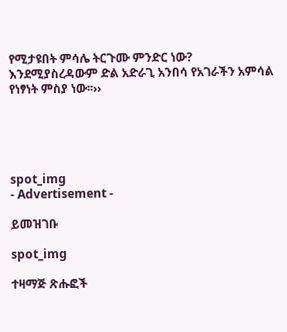የሚታዩበት ምሳሌ ትርጉሙ ምንድር ነው? እንደሚያስረዳውም ድል አድራጊ አንበሳ የአገራችን አምሳል የነፃነት ምስያ ነው፡፡››





spot_img
- Advertisement -

ይመዝገቡ

spot_img

ተዛማጅ ጽሑፎች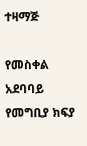ተዛማጅ

የመስቀል አደባባይ የመግቢያ ክፍያ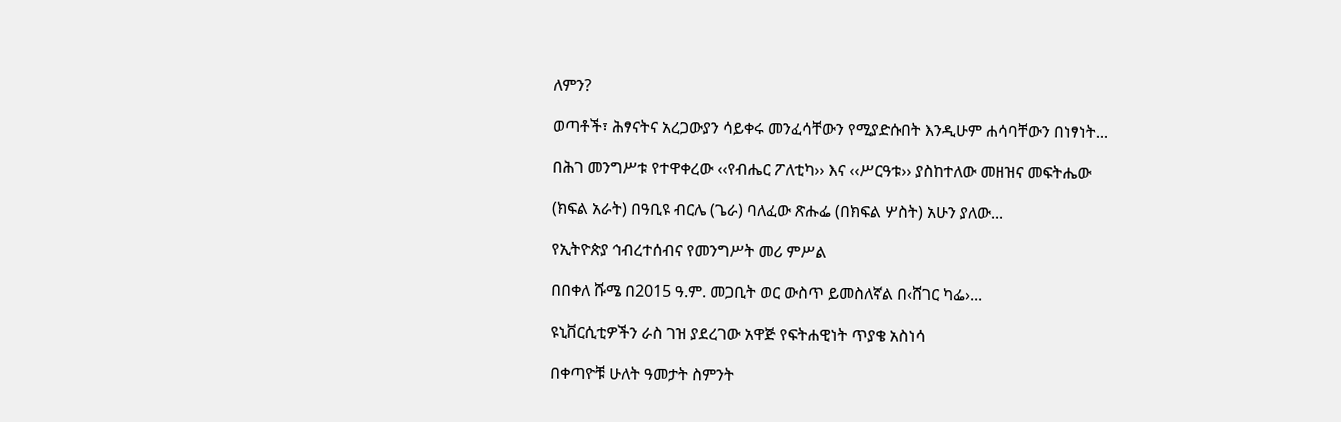ለምን?

ወጣቶች፣ ሕፃናትና አረጋውያን ሳይቀሩ መንፈሳቸውን የሚያድሱበት እንዲሁም ሐሳባቸውን በነፃነት...

በሕገ መንግሥቱ የተዋቀረው ‹‹የብሔር ፖለቲካ›› እና ‹‹ሥርዓቱ›› ያስከተለው መዘዝና መፍትሔው

(ክፍል አራት) በዓቢዩ ብርሌ (ጌራ) ባለፈው ጽሑፌ (በክፍል ሦስት) አሁን ያለው...

የኢትዮጵያ ኅብረተሰብና የመንግሥት መሪ ምሥል

በበቀለ ሹሜ በ2015 ዓ.ም. መጋቢት ወር ውስጥ ይመስለኛል በ‹ሸገር ካፌ›...

ዩኒቨርሲቲዎችን ራስ ገዝ ያደረገው አዋጅ የፍትሐዊነት ጥያቄ አስነሳ

በቀጣዮቹ ሁለት ዓመታት ስምንት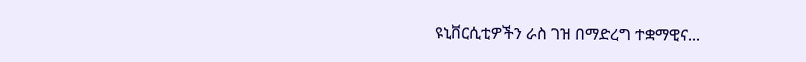ዩኒቨርሲቲዎችን ራስ ገዝ በማድረግ ተቋማዊና...